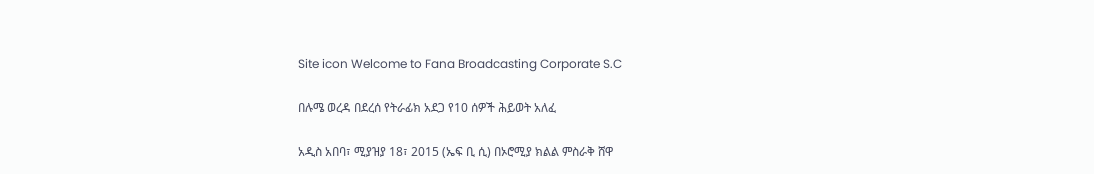Site icon Welcome to Fana Broadcasting Corporate S.C

በሉሜ ወረዳ በደረሰ የትራፊክ አደጋ የ10 ሰዎች ሕይወት አለፈ

አዲስ አበባ፣ ሚያዝያ 18፣ 2015 (ኤፍ ቢ ሲ) በኦሮሚያ ክልል ምስራቅ ሸዋ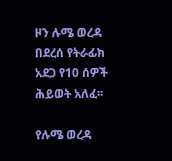ዞን ሉሜ ወረዳ በደረሰ የትራፊክ አደጋ የ10 ሰዎች ሕይወት አለፈ፡፡

የሉሜ ወረዳ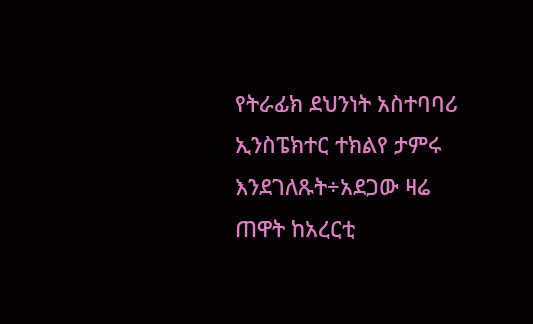የትራፊክ ደህንነት አስተባባሪ ኢንስፔክተር ተክልየ ታምሩ እንደገለጹት÷አደጋው ዛሬ ጠዋት ከአረርቲ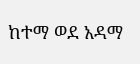ከተማ ወደ አዳማ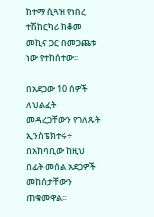ከተማ ሲጓዝ የነበረ ተሽከርካሪ ከቆመ መኪና ጋር በመጋጨቱ ነው የተከሰተው፡፡

በአደጋው 10 ሰዎች ለህልፈት መዳረጋቸውን የገለጹት ኢንስፔክተሩ÷ በአከባቢው ከዚህ በፊት መሰል አደጋዎች መከሰታቸውን ጠቁመዋል፡፡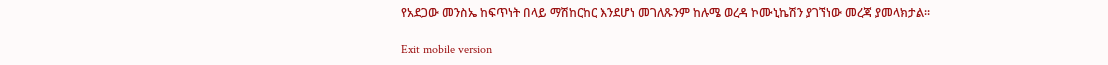የአደጋው መንስኤ ከፍጥነት በላይ ማሽከርከር እንደሆነ መገለጹንም ከሉሜ ወረዳ ኮሙኒኬሽን ያገኘነው መረጃ ያመላክታል፡፡

Exit mobile version